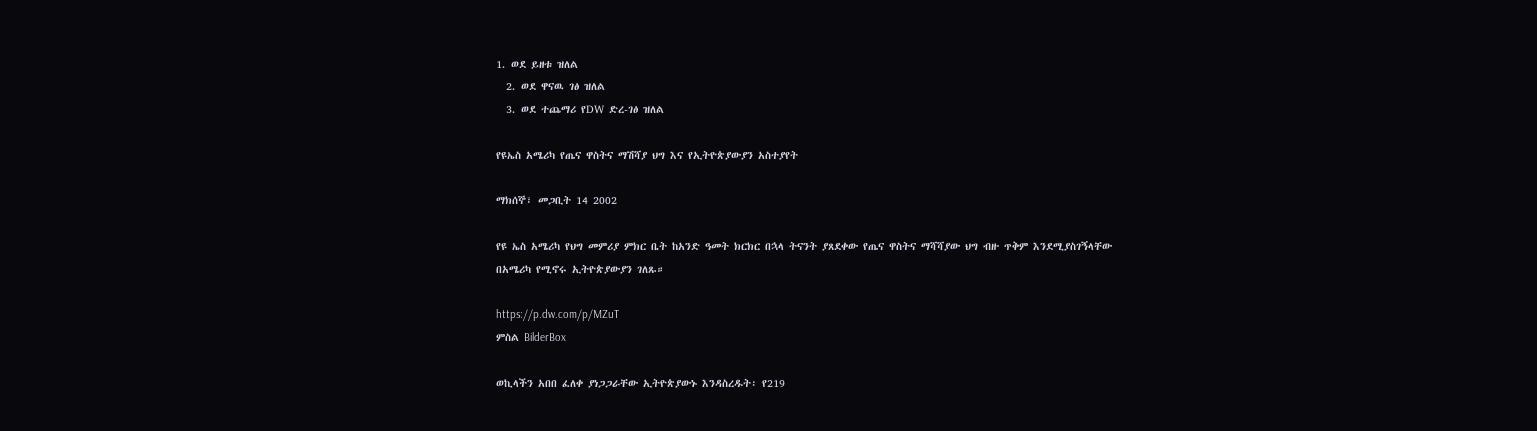1. ወደ ይዘቱ ዝለል
  2. ወደ ዋናዉ ገፅ ዝለል
  3. ወደ ተጨማሪ የDW ድረ-ገፅ ዝለል

የዩኤስ አሜሪካ የጤና ዋስትና ማሽሻያ ህግ እና የኢትዮጵያውያን አስተያየት

ማክሰኞ፣ መጋቢት 14 2002

የዩ ኤስ አሜሪካ የህግ መምሪያ ምክር ቤት ከአንድ ዓመት ክርክር በኋላ ትናንት ያጸደቀው የጤና ዋስትና ማሻሻያው ህግ ብዙ ጥቅም እንደሚያስገኝላቸው በአሜሪካ የሚኖሩ ኢትዮጵያውያን ገለጹ።

https://p.dw.com/p/MZuT
ምስል BilderBox

ወኪላችን አበበ ፈለቀ ያነጋጋራቸው ኢትዮጵያውኑ እንዳስረዱት፡ የ219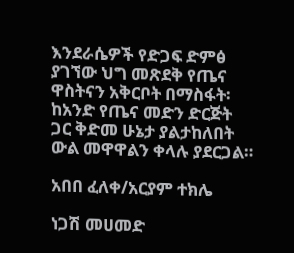እንደራሴዎች የድጋፍ ድምፅ ያገኘው ህግ መጽደቅ የጤና ዋስትናን አቅርቦት በማስፋት፡ ከአንድ የጤና መድን ድርጅት ጋር ቅድመ ሁኔታ ያልታከለበት ውል መዋዋልን ቀላሉ ያደርጋል።

አበበ ፈለቀ/አርያም ተክሌ

ነጋሽ መሀመድ